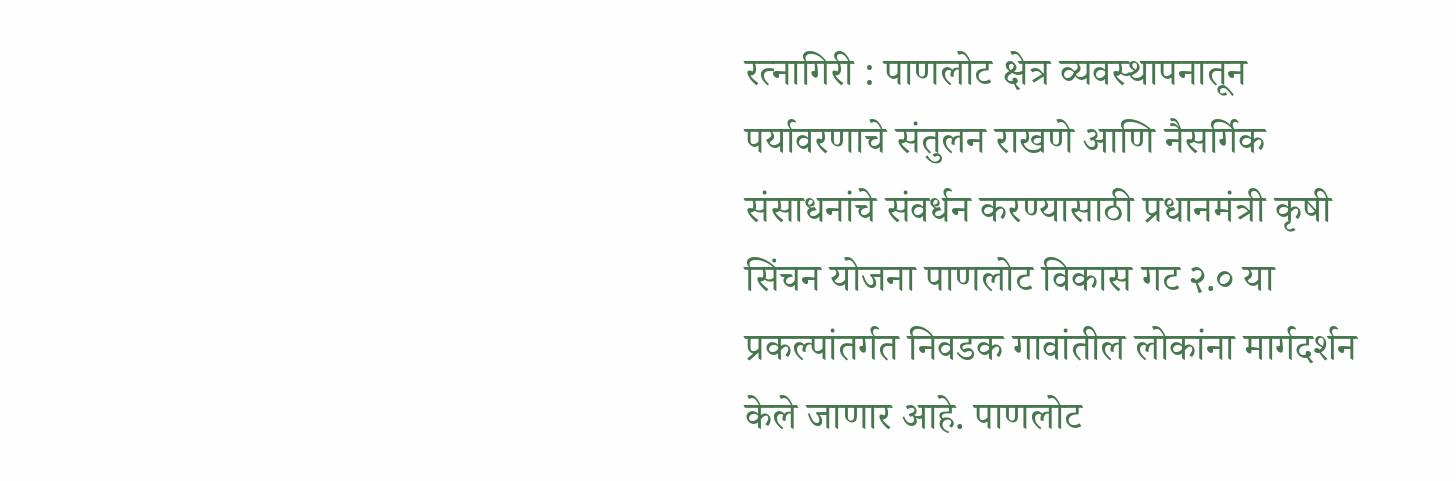रत्नागिरी : पाणलोट क्षेत्र व्यवस्थापनातून पर्यावरणाचे संतुलन राखणे आणि नैसर्गिक संसाधनांचे संवर्धन करण्यासाठी प्रधानमंत्री कृषी सिंचन योजना पाणलोट विकास गट २.० या प्रकल्पांतर्गत निवडक गावांतील लोकांना मार्गदर्शन केले जाणार आहे. पाणलोट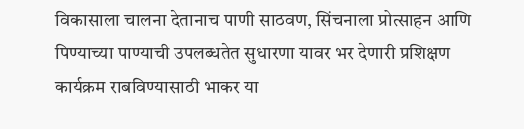विकासाला चालना देतानाच पाणी साठवण, सिंचनाला प्रोत्साहन आणि पिण्याच्या पाण्याची उपलब्धतेत सुधारणा यावर भर देणारी प्रशिक्षण कार्यक्रम राबविण्यासाठी भाकर या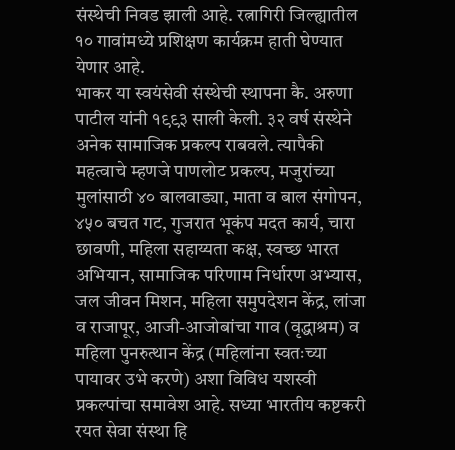संस्थेची निवड झाली आहे. रत्नागिरी जिल्ह्यातील १० गावांमध्ये प्रशिक्षण कार्यक्रम हाती घेण्यात येणार आहे.
भाकर या स्वयंसेवी संस्थेची स्थापना कै. अरुणा पाटील यांनी १९९३ साली केली. ३२ वर्ष संस्थेने अनेक सामाजिक प्रकल्प राबवले. त्यापैकी महत्वाचे म्हणजे पाणलोट प्रकल्प, मजुरांच्या मुलांसाठी ४० बालवाड्या, माता व बाल संगोपन, ४५० बचत गट, गुजरात भूकंप मदत कार्य, चारा छावणी, महिला सहाय्यता कक्ष, स्वच्छ भारत अभियान, सामाजिक परिणाम निर्धारण अभ्यास, जल जीवन मिशन, महिला समुपदेशन केंद्र, लांजा व राजापूर, आजी-आजोबांचा गाव (वृद्धाश्रम) व महिला पुनरुत्थान केंद्र (महिलांना स्वतःच्या पायावर उभे करणे) अशा विविध यशस्वी प्रकल्पांचा समावेश आहे. सध्या भारतीय कष्टकरी रयत सेवा संस्था हि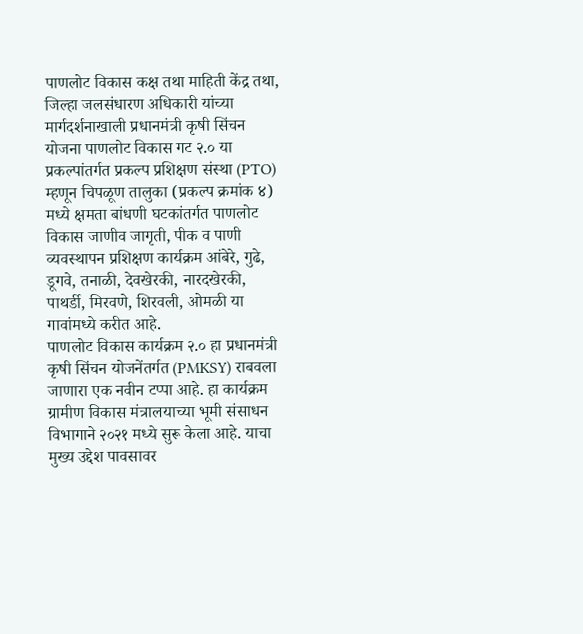पाणलोट विकास कक्ष तथा माहिती केंद्र तथा, जिल्हा जलसंधारण अधिकारी यांच्या मार्गदर्शनाखाली प्रधानमंत्री कृषी सिंचन योजना पाणलोट विकास गट २.० या प्रकल्पांतर्गत प्रकल्प प्रशिक्षण संस्था (PTO) म्हणून चिपळूण तालुका (प्रकल्प क्रमांक ४) मध्ये क्षमता बांधणी घटकांतर्गत पाणलोट विकास जाणीव जागृती, पीक व पाणी व्यवस्थापन प्रशिक्षण कार्यक्रम आंबेरे, गुढे, डूगवे, तनाळी, देवखेरकी, नारदखेरकी, पाथर्डी, मिरवणे, शिरवली, ओमळी या गावांमध्ये करीत आहे.
पाणलोट विकास कार्यक्रम २.० हा प्रधानमंत्री कृषी सिंचन योजनेंतर्गत (PMKSY) राबवला जाणारा एक नवीन टप्पा आहे. हा कार्यक्रम ग्रामीण विकास मंत्रालयाच्या भूमी संसाधन विभागाने २०२१ मध्ये सुरू केला आहे. याचा मुख्य उद्देश पावसावर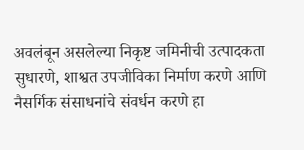अवलंबून असलेल्या निकृष्ट जमिनीची उत्पादकता सुधारणे, शाश्वत उपजीविका निर्माण करणे आणि नैसर्गिक संसाधनांचे संवर्धन करणे हा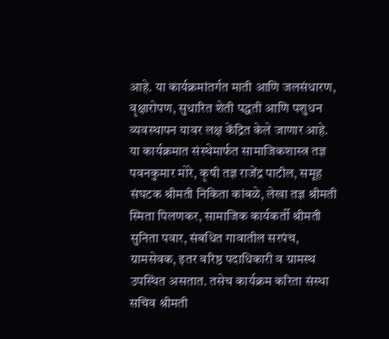आहे. या कार्यक्रमांतर्गत माती आणि जलसंधारण, वृक्षारोपण, सुधारित शेती पद्धती आणि पशुधन व्यवस्थापन यावर लक्ष केंद्रित केले जाणार आहे.
या कार्यक्रमात संस्थेमार्फत सामाजिकशास्त्र तज्ञ पवनकुमार मोरे, कृषी तज्ञ राजेंद्र पाटील, समूह संघटक श्रीमती निकिता कांबळे, लेखा तज्ञ श्रीमती स्मिता पिलणकर, सामाजिक कार्यकर्ती श्रीमती सुनिता पवार, संबधित गावातील सरपंच, ग्रामसेवक, इतर वरिष्ठ पदाधिकारी व ग्रामस्थ उपस्थित असतात. तसेच कार्यक्रम करिता संस्था सचिव श्रीमती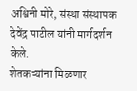अश्विनी मोरे, संस्था संस्थापक देवेंद्र पाटील यांनी मार्गदर्शन केले.
शेतकऱ्यांना मिळणार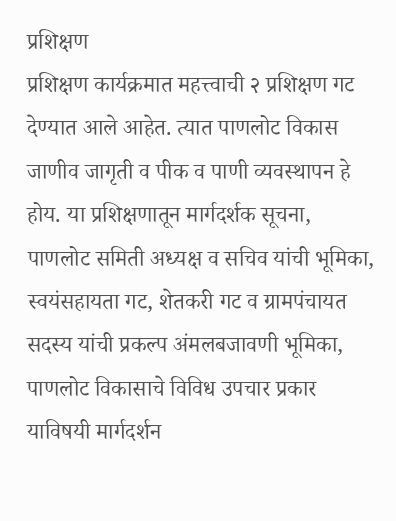प्रशिक्षण
प्रशिक्षण कार्यक्रमात महत्त्वाची २ प्रशिक्षण गट देण्यात आले आहेत. त्यात पाणलोट विकास जाणीव जागृती व पीक व पाणी व्यवस्थापन हे होय. या प्रशिक्षणातून मार्गदर्शक सूचना, पाणलोट समिती अध्यक्ष व सचिव यांची भूमिका, स्वयंसहायता गट, शेतकरी गट व ग्रामपंचायत सदस्य यांची प्रकल्प अंमलबजावणी भूमिका, पाणलोट विकासाचे विविध उपचार प्रकार याविषयी मार्गदर्शन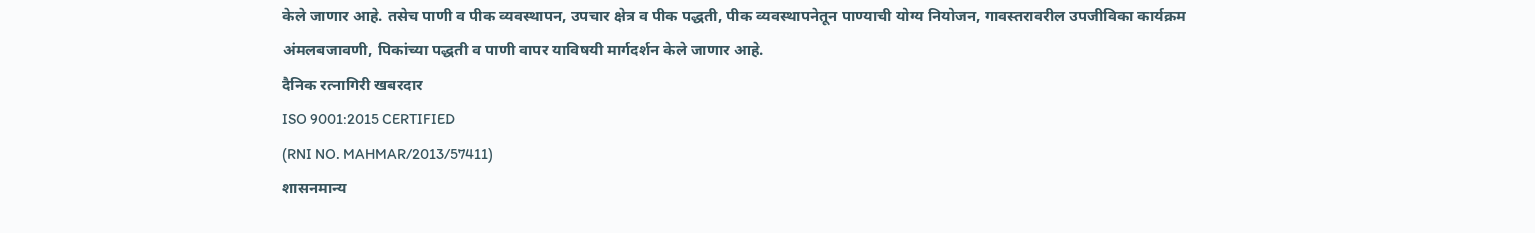केले जाणार आहे. तसेच पाणी व पीक व्यवस्थापन, उपचार क्षेत्र व पीक पद्धती, पीक व्यवस्थापनेतून पाण्याची योग्य नियोजन, गावस्तरावरील उपजीविका कार्यक्रम अंमलबजावणी, पिकांच्या पद्धती व पाणी वापर याविषयी मार्गदर्शन केले जाणार आहे.
दैनिक रत्नागिरी खबरदार
ISO 9001:2015 CERTIFIED
(RNI NO. MAHMAR/2013/57411)
शासनमान्य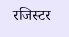रजिस्टर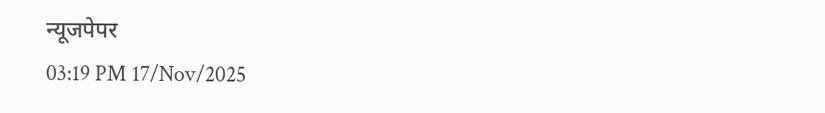न्यूजपेपर
03:19 PM 17/Nov/2025